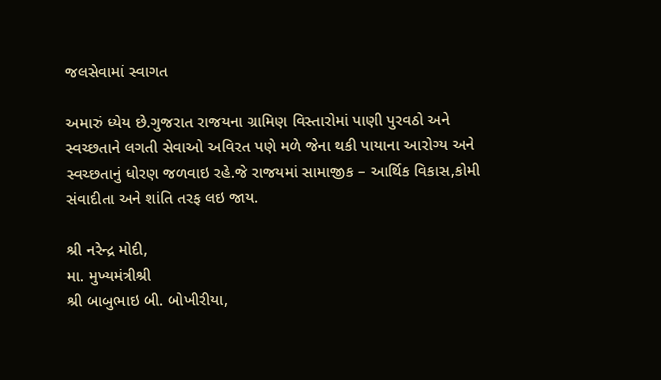જલસેવામાં સ્વાગત

અમારું ધ્યેય છે.ગુજરાત રાજયના ગ્રામિણ વિસ્તારોમાં પાણી પુરવઠો અને સ્વચ્છતાને લગતી સેવાઓ અવિરત પણે મળે જેના થકી પાયાના આરોગ્ય અને સ્વચ્છતાનું ધોરણ જળવાઇ રહે.જે રાજયમાં સામાજીક – આર્થિક વિકાસ,કોમી સંવાદીતા અને શાંતિ તરફ લઇ જાય.

શ્રી નરેન્દ્ર મોદી,
મા. મુખ્યમંત્રીશ્રી
શ્રી બાબુભાઇ બી. બોખીરીયા,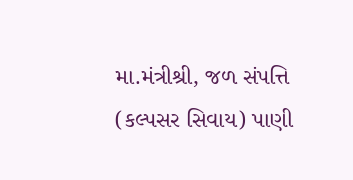મા.મંત્રીશ્રી, જળ સંપત્તિ (કલ્‍પસર સિવાય) પાણી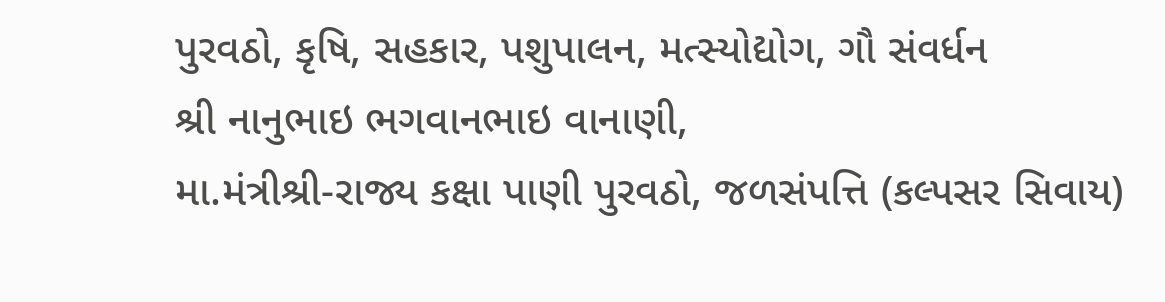પુરવઠો, કૃષિ, સહકાર, પશુપાલન, મત્‍સ્‍યોદ્યોગ, ગૌ સંવર્ધન
શ્રી નાનુભાઇ ભગવાનભાઇ વાનાણી,
મા.મંત્રીશ્રી-રાજ્ય કક્ષા પાણી પુરવઠો, જળસંપત્તિ (કલ્‍પસર સિવાય)